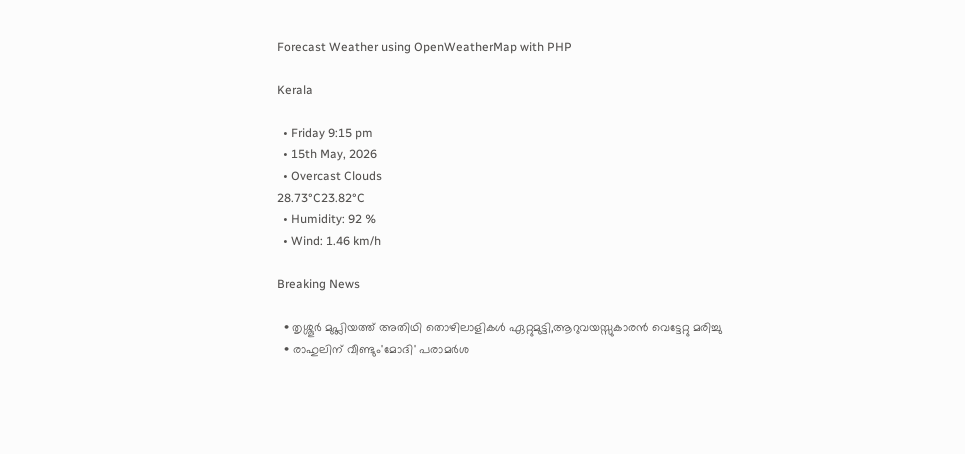Forecast Weather using OpenWeatherMap with PHP

Kerala

  • Friday 9:15 pm
  • 15th May, 2026
  • Overcast Clouds
28.73°C23.82°C
  • Humidity: 92 %
  • Wind: 1.46 km/h

Breaking News

  • തൃശ്ശൂർ മുപ്ലിയത്ത് അതിഥി തൊഴിലാളികൾ ഏറ്റുമുട്ടി,ആറുവയസ്സുകാരൻ വെട്ടേറ്റു മരിച്ചു
  • രാഹുലിന് വീണ്ടും'മോദി' പരാമര്‍ശ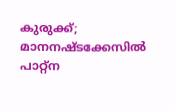കുരുക്ക്; മാനനഷ്ടക്കേസിൽ പാറ്റ്ന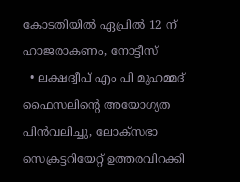കോടതിയിൽ ഏപ്രിൽ 12 ന് ഹാജരാകണം, നോട്ടീസ്
  • ലക്ഷദ്വീപ് എം പി മുഹമ്മദ് ഫൈസലിൻ്റെ അയോഗ്യത പിൻവലിച്ചു, ലോക്സഭാ  സെക്രട്ടറിയേറ്റ് ഉത്തരവിറക്കി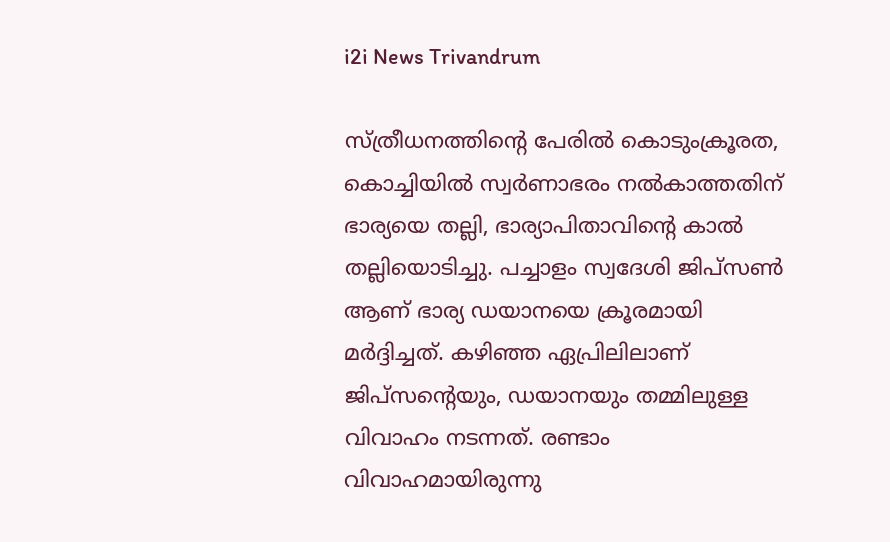i2i News Trivandrum

സ്ത്രീധനത്തിന്റെ പേരിൽ കൊടുംക്രൂരത, കൊച്ചിയിൽ സ്വർണാഭരം നൽകാത്തതിന് ഭാര്യയെ തല്ലി, ഭാര്യാപിതാവിന്റെ കാൽ തല്ലിയൊടിച്ചു. പച്ചാളം സ്വദേശി ജിപ്‌സൺ ആണ് ഭാര്യ ഡയാനയെ ക്രൂരമായി മർദ്ദിച്ചത്. കഴിഞ്ഞ ഏപ്രിലിലാണ് ജിപ്‌സന്റെയും, ഡയാനയും തമ്മിലുള്ള വിവാഹം നടന്നത്. രണ്ടാം വിവാഹമായിരുന്നു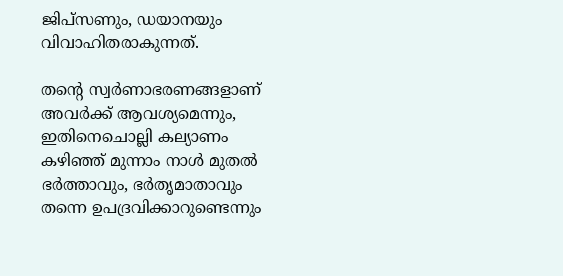ജിപ്‌സണും, ഡയാനയും വിവാഹിതരാകുന്നത്.

തന്റെ സ്വർണാഭരണങ്ങളാണ് അവർക്ക് ആവശ്യമെന്നും, ഇതിനെചൊല്ലി കല്യാണം കഴിഞ്ഞ് മുന്നാം നാൾ മുതൽ ഭർത്താവും, ഭർതൃമാതാവും തന്നെ ഉപദ്രവിക്കാറുണ്ടെന്നും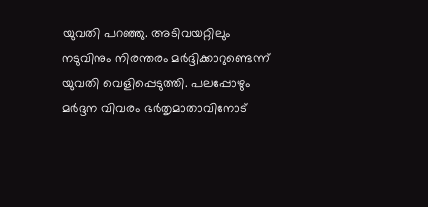യുവതി പറഞ്ഞു. അടിവയറ്റിലും നടുവിനും നിരന്തരം മർദ്ദിക്കാറുണ്ടെന്ന് യുവതി വെളിപ്പെടുത്തി. പലപ്പോഴും മർദ്ദന വിവരം ഭർതൃമാതാവിനോട്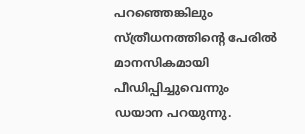പറഞ്ഞെങ്കിലും സ്ത്രീധനത്തിന്റെ പേരിൽ മാനസികമായി പീഡിപ്പിച്ചുവെന്നും ഡയാന പറയുന്നു.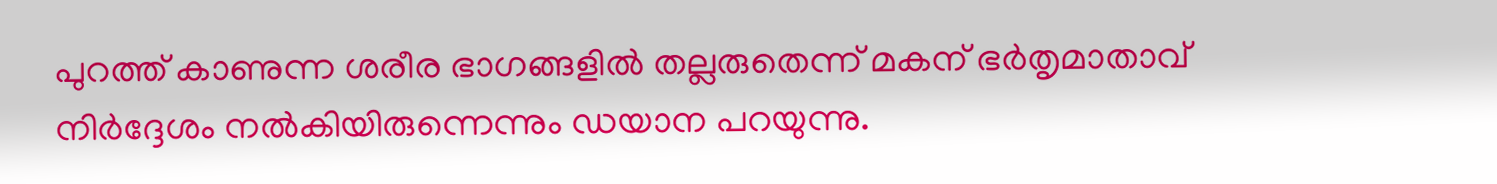പുറത്ത് കാണുന്ന ശരീര ഭാഗങ്ങളിൽ തല്ലരുതെന്ന് മകന് ഭർതൃമാതാവ് നിർദ്ദേശം നൽകിയിരുന്നെന്നും ഡയാന പറയുന്നു.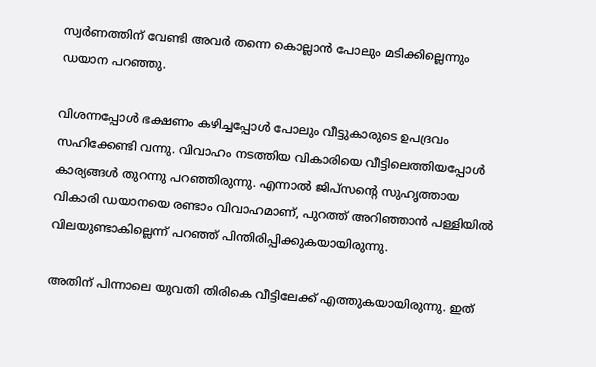സ്വർണത്തിന് വേണ്ടി അവർ തന്നെ കൊല്ലാൻ പോലും മടിക്കില്ലെന്നും ഡയാന പറഞ്ഞു.

വിശന്നപ്പോൾ ഭക്ഷണം കഴിച്ചപ്പോൾ പോലും വീട്ടുകാരുടെ ഉപദ്രവം സഹിക്കേണ്ടി വന്നു. വിവാഹം നടത്തിയ വികാരിയെ വീട്ടിലെത്തിയപ്പോൾ കാര്യങ്ങൾ തുറന്നു പറഞ്ഞിരുന്നു. എന്നാൽ ജിപ്‌സന്റെ സുഹൃത്തായ വികാരി ഡയാനയെ രണ്ടാം വിവാഹമാണ്, പുറത്ത് അറിഞ്ഞാൻ പള്ളിയിൽ വിലയുണ്ടാകില്ലെന്ന് പറഞ്ഞ് പിന്തിരിപ്പിക്കുകയായിരുന്നു.

അതിന് പിന്നാലെ യുവതി തിരികെ വീട്ടിലേക്ക് എത്തുകയായിരുന്നു. ഇത്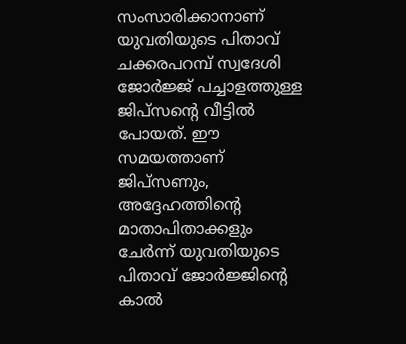സംസാരിക്കാനാണ് യുവതിയുടെ പിതാവ് ചക്കരപറമ്പ് സ്വദേശി ജോർജ്ജ് പച്ചാളത്തുള്ള ജിപ്‌സന്റെ വീട്ടിൽ പോയത്. ഈ സമയത്താണ് ജിപ്‌സണും, അദ്ദേഹത്തിന്റെ മാതാപിതാക്കളും ചേർന്ന് യുവതിയുടെ പിതാവ് ജോർജ്ജിന്റെ കാൽ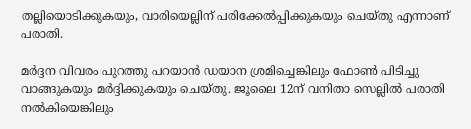തല്ലിയൊടിക്കുകയും, വാരിയെല്ലിന് പരിക്കേൽപ്പിക്കുകയും ചെയ്തു എന്നാണ് പരാതി.

മർദ്ദന വിവരം പുറത്തു പറയാൻ ഡയാന ശ്രമിച്ചെങ്കിലും ഫോൺ പിടിച്ചു വാങ്ങുകയും മർദ്ദിക്കുകയും ചെയ്തു. ജൂലൈ 12ന് വനിതാ സെല്ലിൽ പരാതി നൽകിയെങ്കിലും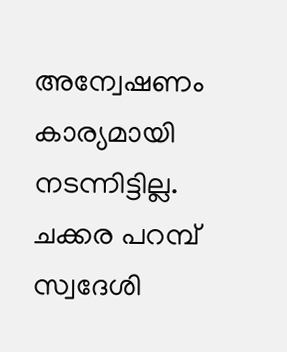അന്വേഷണം കാര്യമായി നടന്നിട്ടില്ല. ചക്കര പറമ്പ് സ്വദേശി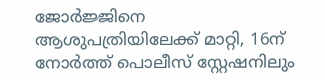ജോർജ്ജിനെ ആശുപത്രിയിലേക്ക് മാറ്റി, 16ന് നോർത്ത് പൊലീസ് സ്റ്റേഷനിലും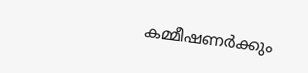കമ്മീഷണർക്കും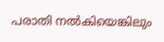പരാതി നൽകിയെങ്കിലും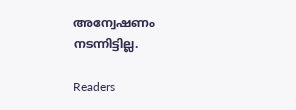അന്വേഷണം നടന്നിട്ടില്ല.

Readers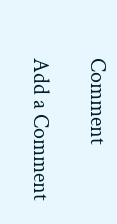Comment

Add a Comment